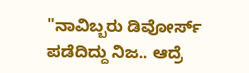"ನಾವಿಬ್ಬರು ಡಿವೋರ್ಸ್ ಪಡೆದಿದ್ದು ನಿಜ.. ಆದ್ರೆ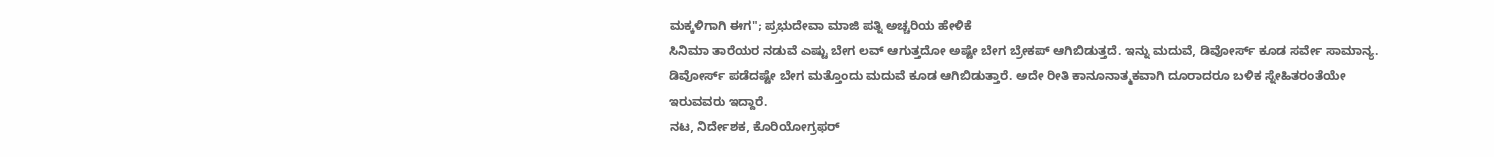ಮಕ್ಕಳಿಗಾಗಿ ಈಗ"; ಪ್ರಭುದೇವಾ ಮಾಜಿ ಪತ್ನಿ ಅಚ್ಚರಿಯ ಹೇಳಿಕೆ
ಸಿನಿಮಾ ತಾರೆಯರ ನಡುವೆ ಎಷ್ಟು ಬೇಗ ಲವ್ ಆಗುತ್ತದೋ ಅಷ್ಟೇ ಬೇಗ ಬ್ರೇಕಪ್ ಆಗಿಬಿಡುತ್ತದೆ. ಇನ್ನು ಮದುವೆ, ಡಿವೋರ್ಸ್ ಕೂಡ ಸರ್ವೇ ಸಾಮಾನ್ಯ. ಡಿವೋರ್ಸ್ ಪಡೆದಷ್ಟೇ ಬೇಗ ಮತ್ತೊಂದು ಮದುವೆ ಕೂಡ ಆಗಿಬಿಡುತ್ತಾರೆ. ಅದೇ ರೀತಿ ಕಾನೂನಾತ್ಮಕವಾಗಿ ದೂರಾದರೂ ಬಳಿಕ ಸ್ನೇಹಿತರಂತೆಯೇ ಇರುವವರು ಇದ್ದಾರೆ.
ನಟ, ನಿರ್ದೇಶಕ, ಕೊರಿಯೋಗ್ರಫರ್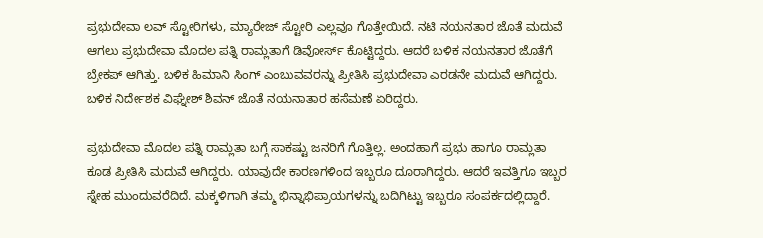ಪ್ರಭುದೇವಾ ಲವ್ ಸ್ಟೋರಿಗಳು, ಮ್ಯಾರೇಜ್ ಸ್ಟೋರಿ ಎಲ್ಲವೂ ಗೊತ್ತೇಯಿದೆ. ನಟಿ ನಯನತಾರ ಜೊತೆ ಮದುವೆ ಆಗಲು ಪ್ರಭುದೇವಾ ಮೊದಲ ಪತ್ನಿ ರಾಮ್ಲತಾಗೆ ಡಿವೋರ್ಸ್ ಕೊಟ್ಟಿದ್ದರು. ಆದರೆ ಬಳಿಕ ನಯನತಾರ ಜೊತೆಗೆ ಬ್ರೇಕಪ್ ಆಗಿತ್ತು. ಬಳಿಕ ಹಿಮಾನಿ ಸಿಂಗ್ ಎಂಬುವವರನ್ನು ಪ್ರೀತಿಸಿ ಪ್ರಭುದೇವಾ ಎರಡನೇ ಮದುವೆ ಆಗಿದ್ದರು. ಬಳಿಕ ನಿರ್ದೇಶಕ ವಿಘ್ನೇಶ್ ಶಿವನ್ ಜೊತೆ ನಯನಾತಾರ ಹಸೆಮಣೆ ಏರಿದ್ದರು.

ಪ್ರಭುದೇವಾ ಮೊದಲ ಪತ್ನಿ ರಾಮ್ಲತಾ ಬಗ್ಗೆ ಸಾಕಷ್ಟು ಜನರಿಗೆ ಗೊತ್ತಿಲ್ಲ. ಅಂದಹಾಗೆ ಪ್ರಭು ಹಾಗೂ ರಾಮ್ಲತಾ ಕೂಡ ಪ್ರೀತಿಸಿ ಮದುವೆ ಆಗಿದ್ದರು. ಯಾವುದೇ ಕಾರಣಗಳಿಂದ ಇಬ್ಬರೂ ದೂರಾಗಿದ್ದರು. ಆದರೆ ಇವತ್ತಿಗೂ ಇಬ್ಬರ ಸ್ನೇಹ ಮುಂದುವರೆದಿದೆ. ಮಕ್ಕಳಿಗಾಗಿ ತಮ್ಮ ಭಿನ್ನಾಭಿಪ್ರಾಯಗಳನ್ನು ಬದಿಗಿಟ್ಟು ಇಬ್ಬರೂ ಸಂಪರ್ಕದಲ್ಲಿದ್ದಾರೆ.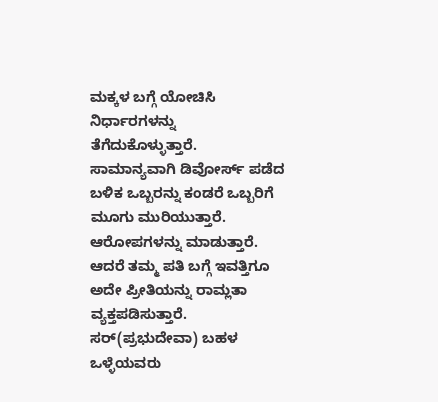ಮಕ್ಕಳ ಬಗ್ಗೆ ಯೋಚಿಸಿ ನಿರ್ಧಾರಗಳನ್ನು ತೆಗೆದುಕೊಳ್ಳುತ್ತಾರೆ.
ಸಾಮಾನ್ಯವಾಗಿ ಡಿವೋರ್ಸ್ ಪಡೆದ ಬಳಿಕ ಒಬ್ಬರನ್ನು ಕಂಡರೆ ಒಬ್ಬರಿಗೆ ಮೂಗು ಮುರಿಯುತ್ತಾರೆ. ಆರೋಪಗಳನ್ನು ಮಾಡುತ್ತಾರೆ. ಆದರೆ ತಮ್ಮ ಪತಿ ಬಗ್ಗೆ ಇವತ್ತಿಗೂ ಅದೇ ಪ್ರೀತಿಯನ್ನು ರಾಮ್ಲತಾ ವ್ಯಕ್ತಪಡಿಸುತ್ತಾರೆ. ಸರ್(ಪ್ರಭುದೇವಾ) ಬಹಳ ಒಳ್ಳೆಯವರು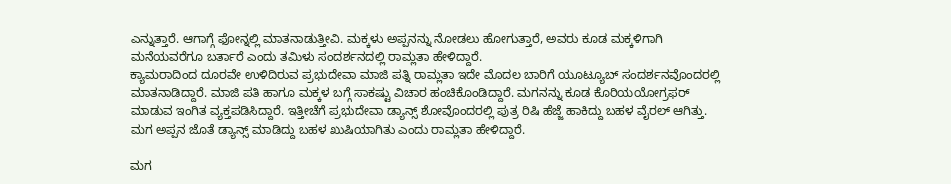ಎನ್ನುತ್ತಾರೆ. ಆಗಾಗ್ಗೆ ಫೋನ್ನಲ್ಲಿ ಮಾತನಾಡುತ್ತೀವಿ. ಮಕ್ಕಳು ಅಪ್ಪನನ್ನು ನೋಡಲು ಹೋಗುತ್ತಾರೆ, ಅವರು ಕೂಡ ಮಕ್ಕಳಿಗಾಗಿ ಮನೆಯವರೆಗೂ ಬರ್ತಾರೆ ಎಂದು ತಮಿಳು ಸಂದರ್ಶನದಲ್ಲಿ ರಾಮ್ಲತಾ ಹೇಳಿದ್ದಾರೆ.
ಕ್ಯಾಮರಾದಿಂದ ದೂರವೇ ಉಳಿದಿರುವ ಪ್ರಭುದೇವಾ ಮಾಜಿ ಪತ್ನಿ ರಾಮ್ಲತಾ ಇದೇ ಮೊದಲ ಬಾರಿಗೆ ಯೂಟ್ಯೂಬ್ ಸಂದರ್ಶನವೊಂದರಲ್ಲಿ ಮಾತನಾಡಿದ್ದಾರೆ. ಮಾಜಿ ಪತಿ ಹಾಗೂ ಮಕ್ಕಳ ಬಗ್ಗೆ ಸಾಕಷ್ಟು ವಿಚಾರ ಹಂಚಿಕೊಂಡಿದ್ದಾರೆ. ಮಗನನ್ನು ಕೂಡ ಕೊರಿಯಯೋಗ್ರಫರ್ ಮಾಡುವ ಇಂಗಿತ ವ್ಯಕ್ತಪಡಿಸಿದ್ದಾರೆ. ಇತ್ತೀಚೆಗೆ ಪ್ರಭುದೇವಾ ಡ್ಯಾನ್ಸ್ ಶೋವೊಂದರಲ್ಲಿ ಪುತ್ರ ರಿಷಿ ಹೆಜ್ಜೆ ಹಾಕಿದ್ದು ಬಹಳ ವೈರಲ್ ಆಗಿತ್ತು. ಮಗ ಅಪ್ಪನ ಜೊತೆ ಡ್ಯಾನ್ಸ್ ಮಾಡಿದ್ದು ಬಹಳ ಖುಷಿಯಾಗಿತು ಎಂದು ರಾಮ್ಲತಾ ಹೇಳಿದ್ದಾರೆ.

ಮಗ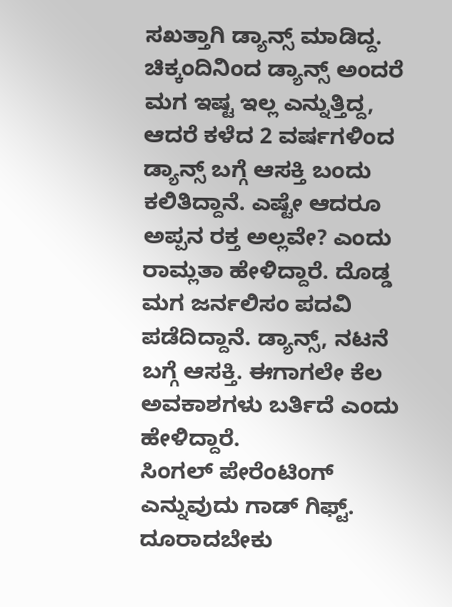ಸಖತ್ತಾಗಿ ಡ್ಯಾನ್ಸ್ ಮಾಡಿದ್ದ. ಚಿಕ್ಕಂದಿನಿಂದ ಡ್ಯಾನ್ಸ್ ಅಂದರೆ ಮಗ ಇಷ್ಟ ಇಲ್ಲ ಎನ್ನುತ್ತಿದ್ದ, ಆದರೆ ಕಳೆದ 2 ವರ್ಷಗಳಿಂದ ಡ್ಯಾನ್ಸ್ ಬಗ್ಗೆ ಆಸಕ್ತಿ ಬಂದು ಕಲಿತಿದ್ದಾನೆ. ಎಷ್ಟೇ ಆದರೂ ಅಪ್ಪನ ರಕ್ತ ಅಲ್ಲವೇ? ಎಂದು ರಾಮ್ಲತಾ ಹೇಳಿದ್ದಾರೆ. ದೊಡ್ಡ ಮಗ ಜರ್ನಲಿಸಂ ಪದವಿ ಪಡೆದಿದ್ದಾನೆ. ಡ್ಯಾನ್ಸ್, ನಟನೆ ಬಗ್ಗೆ ಆಸಕ್ತಿ. ಈಗಾಗಲೇ ಕೆಲ ಅವಕಾಶಗಳು ಬರ್ತಿದೆ ಎಂದು ಹೇಳಿದ್ದಾರೆ.
ಸಿಂಗಲ್ ಪೇರೆಂಟಿಂಗ್ ಎನ್ನುವುದು ಗಾಡ್ ಗಿಫ್ಟ್. ದೂರಾದಬೇಕು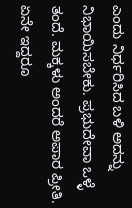ಎಂದು ನಿರ್ಧರಿಸಿದ ಬಳಿ ಅದನ್ನು ನಿಭಾಯಿಸಬೇಕು. ಪ್ರಭುದೇವಾ ಒಳ್ಳೆ ತಂದೆ. ಮಕ್ಕಳು ಅಂದರೆ ಅಪಾರ ಪ್ರೀತಿ. ಏನೇ ಇದ್ದರೂ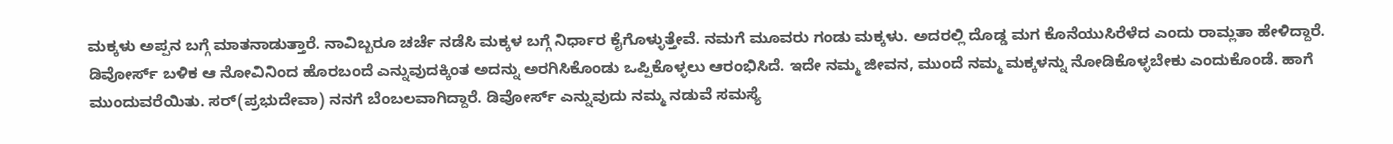ಮಕ್ಕಳು ಅಪ್ಪನ ಬಗ್ಗೆ ಮಾತನಾಡುತ್ತಾರೆ. ನಾವಿಬ್ಬರೂ ಚರ್ಚೆ ನಡೆಸಿ ಮಕ್ಕಳ ಬಗ್ಗೆ ನಿರ್ಧಾರ ಕೈಗೊಳ್ಳುತ್ತೇವೆ. ನಮಗೆ ಮೂವರು ಗಂಡು ಮಕ್ಕಳು. ಅದರಲ್ಲಿ ದೊಡ್ಡ ಮಗ ಕೊನೆಯುಸಿರೆಳೆದ ಎಂದು ರಾಮ್ಲತಾ ಹೇಳಿದ್ದಾರೆ.
ಡಿವೋರ್ಸ್ ಬಳಿಕ ಆ ನೋವಿನಿಂದ ಹೊರಬಂದೆ ಎನ್ನುವುದಕ್ಕಿಂತ ಅದನ್ನು ಅರಗಿಸಿಕೊಂಡು ಒಪ್ಪಿಕೊಳ್ಳಲು ಆರಂಭಿಸಿದೆ. ಇದೇ ನಮ್ಮ ಜೀವನ, ಮುಂದೆ ನಮ್ಮ ಮಕ್ಕಳನ್ನು ನೋಡಿಕೊಳ್ಳಬೇಕು ಎಂದುಕೊಂಡೆ. ಹಾಗೆ ಮುಂದುವರೆಯಿತು. ಸರ್(ಪ್ರಭುದೇವಾ) ನನಗೆ ಬೆಂಬಲವಾಗಿದ್ದಾರೆ. ಡಿವೋರ್ಸ್ ಎನ್ನುವುದು ನಮ್ಮ ನಡುವೆ ಸಮಸ್ಯೆ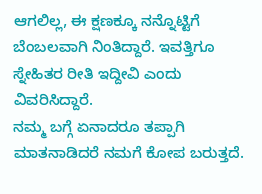ಆಗಲಿಲ್ಲ, ಈ ಕ್ಷಣಕ್ಕೂ ನನ್ನೊಟ್ಟಿಗೆ ಬೆಂಬಲವಾಗಿ ನಿಂತಿದ್ದಾರೆ. ಇವತ್ತಿಗೂ ಸ್ನೇಹಿತರ ರೀತಿ ಇದ್ದೀವಿ ಎಂದು ವಿವರಿಸಿದ್ದಾರೆ.
ನಮ್ಮ ಬಗ್ಗೆ ಏನಾದರೂ ತಪ್ಪಾಗಿ ಮಾತನಾಡಿದರೆ ನಮಗೆ ಕೋಪ ಬರುತ್ತದೆ.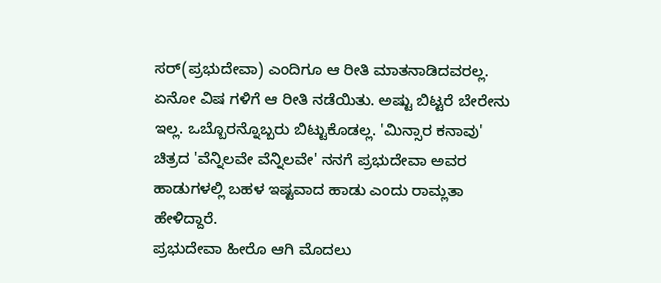ಸರ್(ಪ್ರಭುದೇವಾ) ಎಂದಿಗೂ ಆ ರೀತಿ ಮಾತನಾಡಿದವರಲ್ಲ. ಏನೋ ವಿಷ ಗಳಿಗೆ ಆ ರೀತಿ ನಡೆಯಿತು. ಅಷ್ಟು ಬಿಟ್ಟರೆ ಬೇರೇನು ಇಲ್ಲ. ಒಬ್ಬೊರನ್ನೊಬ್ಬರು ಬಿಟ್ಟುಕೊಡಲ್ಲ. 'ಮಿನ್ಸಾರ ಕನಾವು' ಚಿತ್ರದ 'ವೆನ್ನಿಲವೇ ವೆನ್ನಿಲವೇ' ನನಗೆ ಪ್ರಭುದೇವಾ ಅವರ ಹಾಡುಗಳಲ್ಲಿ ಬಹಳ ಇಷ್ಟವಾದ ಹಾಡು ಎಂದು ರಾಮ್ಲತಾ ಹೇಳಿದ್ದಾರೆ.
ಪ್ರಭುದೇವಾ ಹೀರೊ ಆಗಿ ಮೊದಲು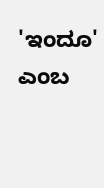'ಇಂದೂ' ಎಂಬ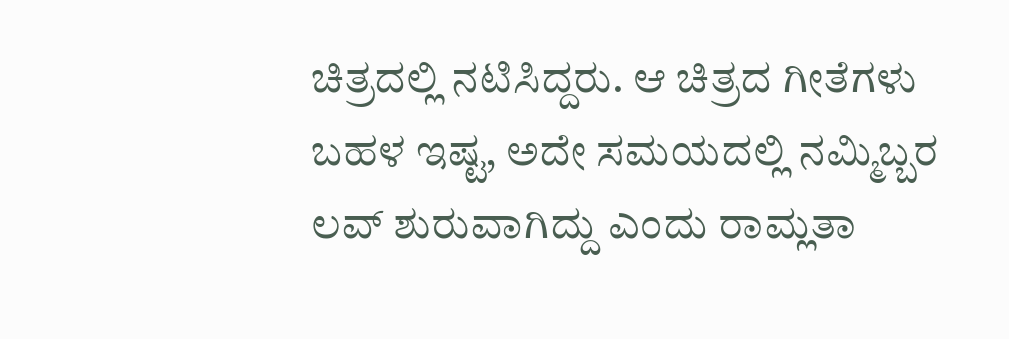ಚಿತ್ರದಲ್ಲಿ ನಟಿಸಿದ್ದರು. ಆ ಚಿತ್ರದ ಗೀತೆಗಳು ಬಹಳ ಇಷ್ಟ, ಅದೇ ಸಮಯದಲ್ಲಿ ನಮ್ಮಿಬ್ಬರ ಲವ್ ಶುರುವಾಗಿದ್ದು ಎಂದು ರಾಮ್ಲತಾ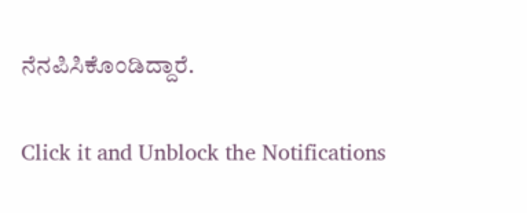ನೆನಪಿಸಿಕೊಂಡಿದ್ದಾರೆ.


Click it and Unblock the Notifications